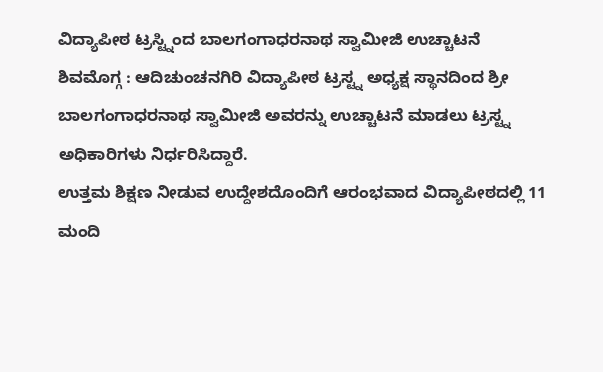ವಿದ್ಯಾಪೀಠ ಟ್ರಸ್ಟ್ನಿಂದ ಬಾಲಗಂಗಾಧರನಾಥ ಸ್ವಾಮೀಜಿ ಉಚ್ಚಾಟನೆ
ಶಿವಮೊಗ್ಗ : ಆದಿಚುಂಚನಗಿರಿ ವಿದ್ಯಾಪೀಠ ಟ್ರಸ್ಟ್ನ ಅಧ್ಯಕ್ಷ ಸ್ಥಾನದಿಂದ ಶ್ರೀ ಬಾಲಗಂಗಾಧರನಾಥ ಸ್ವಾಮೀಜಿ ಅವರನ್ನು ಉಚ್ಚಾಟನೆ ಮಾಡಲು ಟ್ರಸ್ಟ್ನ ಅಧಿಕಾರಿಗಳು ನಿರ್ಧರಿಸಿದ್ದಾರೆ.
ಉತ್ತಮ ಶಿಕ್ಷಣ ನೀಡುವ ಉದ್ದೇಶದೊಂದಿಗೆ ಆರಂಭವಾದ ವಿದ್ಯಾಪೀಠದಲ್ಲಿ 11 ಮಂದಿ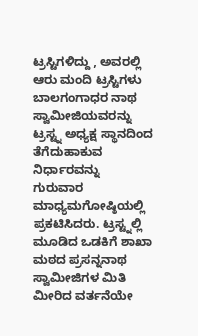ಟ್ರಸ್ಟಿಗಳಿದ್ದು , ಅವರಲ್ಲಿ ಆರು ಮಂದಿ ಟ್ರಸ್ಟಿಗಳು ಬಾಲಗಂಗಾಧರ ನಾಥ ಸ್ವಾಮೀಜಿಯವರನ್ನು ಟ್ರಸ್ಟ್ನ ಅಧ್ಯಕ್ಷ ಸ್ಥಾನದಿಂದ ತೆಗೆದುಹಾಕುವ ನಿರ್ಧಾರವನ್ನು ಗುರುವಾರ ಮಾಧ್ಯಮಗೋಷ್ಠಿಯಲ್ಲಿ ಪ್ರಕಟಿಸಿದರು. ಟ್ರಸ್ಟ್ನಲ್ಲಿ ಮೂಡಿದ ಒಡಕಿಗೆ ಶಾಖಾ ಮಠದ ಪ್ರಸನ್ನನಾಥ ಸ್ವಾಮೀಜಿಗಳ ಮಿತಿ ಮೀರಿದ ವರ್ತನೆಯೇ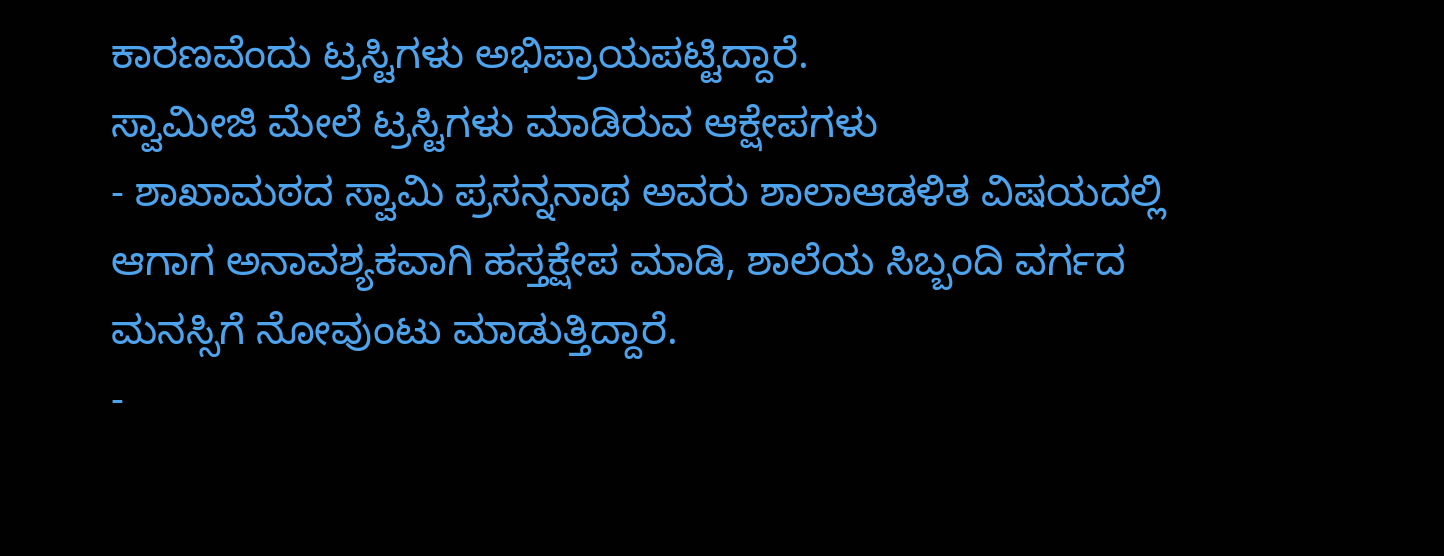ಕಾರಣವೆಂದು ಟ್ರಸ್ಟಿಗಳು ಅಭಿಪ್ರಾಯಪಟ್ಟಿದ್ದಾರೆ.
ಸ್ವಾಮೀಜಿ ಮೇಲೆ ಟ್ರಸ್ಟಿಗಳು ಮಾಡಿರುವ ಆಕ್ಷೇಪಗಳು
- ಶಾಖಾಮಠದ ಸ್ವಾಮಿ ಪ್ರಸನ್ನನಾಥ ಅವರು ಶಾಲಾಆಡಳಿತ ವಿಷಯದಲ್ಲಿ ಆಗಾಗ ಅನಾವಶ್ಯಕವಾಗಿ ಹಸ್ತಕ್ಷೇಪ ಮಾಡಿ, ಶಾಲೆಯ ಸಿಬ್ಬಂದಿ ವರ್ಗದ ಮನಸ್ಸಿಗೆ ನೋವುಂಟು ಮಾಡುತ್ತಿದ್ದಾರೆ.
-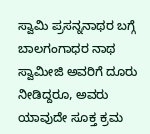ಸ್ವಾಮಿ ಪ್ರಸನ್ನನಾಥರ ಬಗ್ಗೆ ಬಾಲಗಂಗಾಧರ ನಾಥ ಸ್ವಾಮೀಜಿ ಅವರಿಗೆ ದೂರು ನೀಡಿದ್ದರೂ, ಅವರು ಯಾವುದೇ ಸೂಕ್ತ ಕ್ರಮ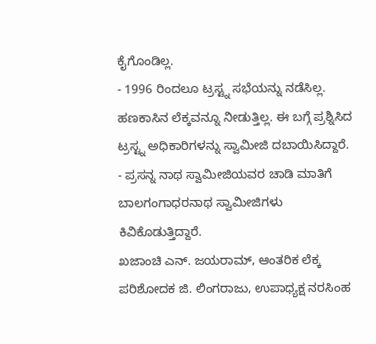ಕೈಗೊಂಡಿಲ್ಲ.
- 1996 ರಿಂದಲೂ ಟ್ರಸ್ಟ್ನ ಸಭೆಯನ್ನು ನಡೆಸಿಲ್ಲ. ಹಣಕಾಸಿನ ಲೆಕ್ಕವನ್ನೂ ನೀಡುತ್ತಿಲ್ಲ. ಈ ಬಗ್ಗೆ ಪ್ರಶ್ನಿಸಿದ ಟ್ರಸ್ಟ್ನ ಅಧಿಕಾರಿಗಳನ್ನು ಸ್ವಾಮೀಜಿ ದಬಾಯಿಸಿದ್ದಾರೆ.
- ಪ್ರಸನ್ನ ನಾಥ ಸ್ವಾಮೀಜಿಯವರ ಚಾಡಿ ಮಾತಿಗೆ ಬಾಲಗಂಗಾಧರನಾಥ ಸ್ವಾಮೀಜಿಗಳು ಕಿವಿಕೊಡುತ್ತಿದ್ದಾರೆ.
ಖಜಾಂಚಿ ಎನ್. ಜಯರಾಮ್, ಆಂತರಿಕ ಲೆಕ್ಕ ಪರಿಶೋದಕ ಜಿ. ಲಿಂಗರಾಜು, ಉಪಾಧ್ಯಕ್ಷ ನರಸಿಂಹ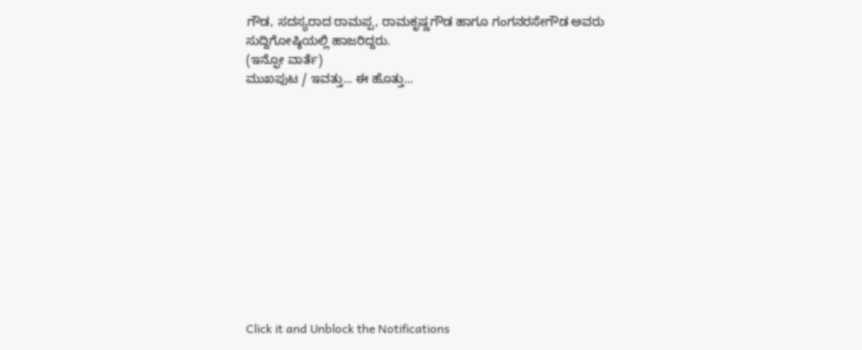ಗೌಡ, ಸದಸ್ಯರಾದ ರಾಮಪ್ಪ, ರಾಮಕೃಷ್ಣಗೌಡ ಹಾಗೂ ಗಂಗನರಸೇಗೌಡ ಅವರು ಸುದ್ದಿಗೋಷ್ಠಿಯಲ್ಲಿ ಹಾಜರಿದ್ದರು.
(ಇನ್ಫೋ ವಾರ್ತೆ)
ಮುಖಪುಟ / ಇವತ್ತು... ಈ ಹೊತ್ತು...












Click it and Unblock the Notifications